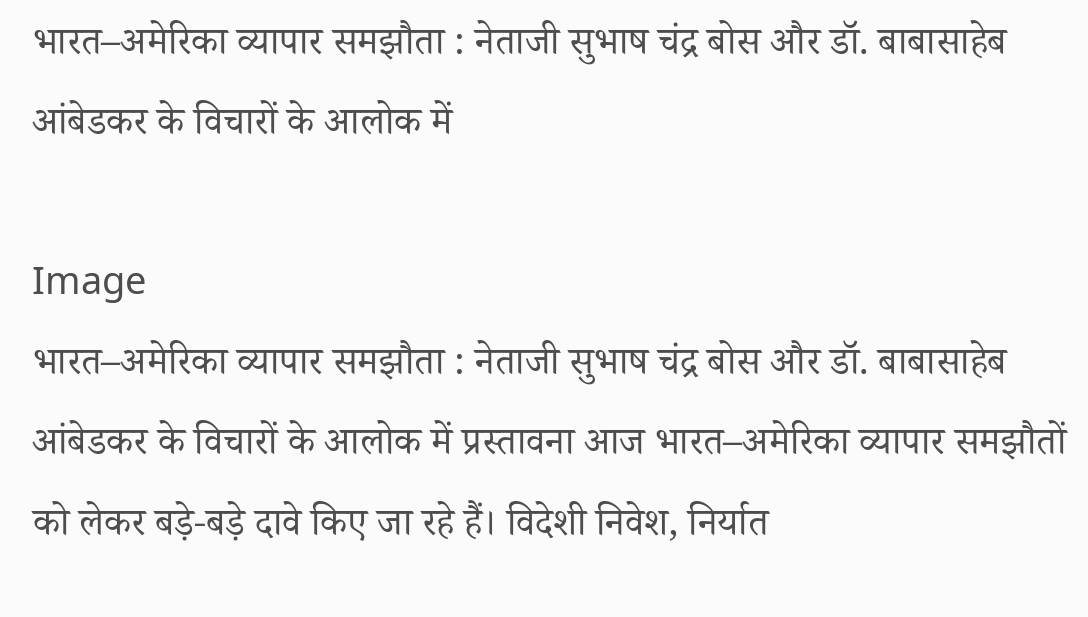भारत–अमेरिका व्यापार समझौता : नेताजी सुभाष चंद्र बोस और डॉ. बाबासाहेब आंबेडकर के विचारों के आलोक में

Image
भारत–अमेरिका व्यापार समझौता : नेताजी सुभाष चंद्र बोस और डॉ. बाबासाहेब आंबेडकर के विचारों के आलोक में प्रस्तावना आज भारत–अमेरिका व्यापार समझौतों को लेकर बड़े-बड़े दावे किए जा रहे हैं। विदेशी निवेश, निर्यात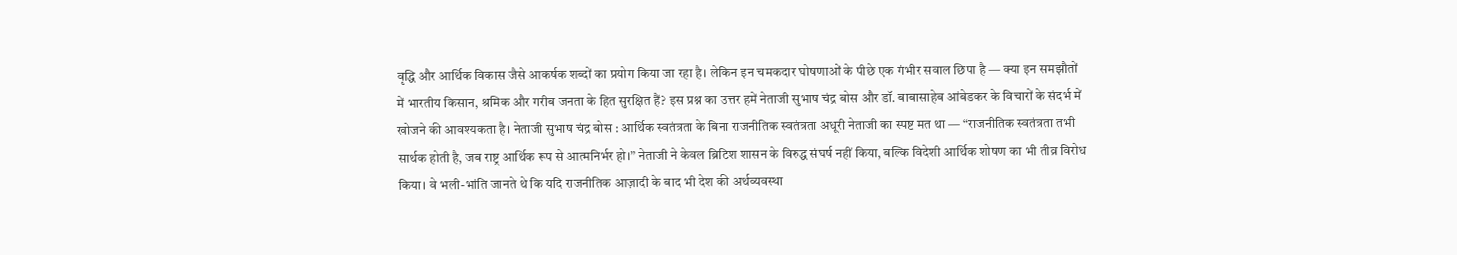वृद्धि और आर्थिक विकास जैसे आकर्षक शब्दों का प्रयोग किया जा रहा है। लेकिन इन चमकदार घोषणाओं के पीछे एक गंभीर सवाल छिपा है — क्या इन समझौतों में भारतीय किसान, श्रमिक और गरीब जनता के हित सुरक्षित हैं? इस प्रश्न का उत्तर हमें नेताजी सुभाष चंद्र बोस और डॉ. बाबासाहेब आंबेडकर के विचारों के संदर्भ में खोजने की आवश्यकता है। नेताजी सुभाष चंद्र बोस : आर्थिक स्वतंत्रता के बिना राजनीतिक स्वतंत्रता अधूरी नेताजी का स्पष्ट मत था — “राजनीतिक स्वतंत्रता तभी सार्थक होती है, जब राष्ट्र आर्थिक रूप से आत्मनिर्भर हो।” नेताजी ने केवल ब्रिटिश शासन के विरुद्ध संघर्ष नहीं किया, बल्कि विदेशी आर्थिक शोषण का भी तीव्र विरोध किया। वे भली-भांति जानते थे कि यदि राजनीतिक आज़ादी के बाद भी देश की अर्थव्यवस्था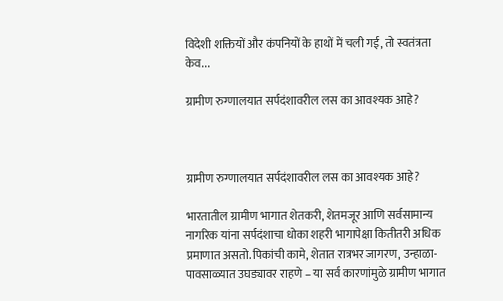विदेशी शक्तियों और कंपनियों के हाथों में चली गई, तो स्वतंत्रता केव...

ग्रामीण रुग्णालयात सर्पदंशावरील लस का आवश्यक आहे?



ग्रामीण रुग्णालयात सर्पदंशावरील लस का आवश्यक आहे?

भारतातील ग्रामीण भागात शेतकरी, शेतमजूर आणि सर्वसामान्य नागरिक यांना सर्पदंशाचा धोका शहरी भागापेक्षा कितीतरी अधिक प्रमाणात असतो. पिकांची कामे, शेतात रात्रभर जागरण, उन्हाळा-पावसाळ्यात उघड्यावर राहणे – या सर्व कारणांमुळे ग्रामीण भागात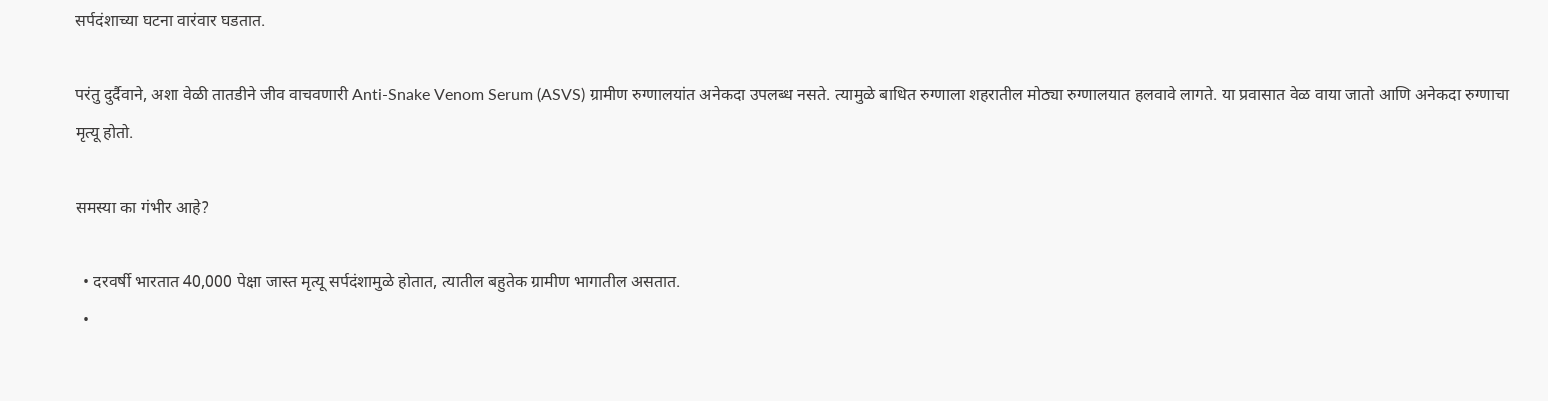सर्पदंशाच्या घटना वारंवार घडतात.

परंतु दुर्दैवाने, अशा वेळी तातडीने जीव वाचवणारी Anti-Snake Venom Serum (ASVS) ग्रामीण रुग्णालयांत अनेकदा उपलब्ध नसते. त्यामुळे बाधित रुग्णाला शहरातील मोठ्या रुग्णालयात हलवावे लागते. या प्रवासात वेळ वाया जातो आणि अनेकदा रुग्णाचा मृत्यू होतो.

समस्या का गंभीर आहे?

  • दरवर्षी भारतात 40,000 पेक्षा जास्त मृत्यू सर्पदंशामुळे होतात, त्यातील बहुतेक ग्रामीण भागातील असतात.
  •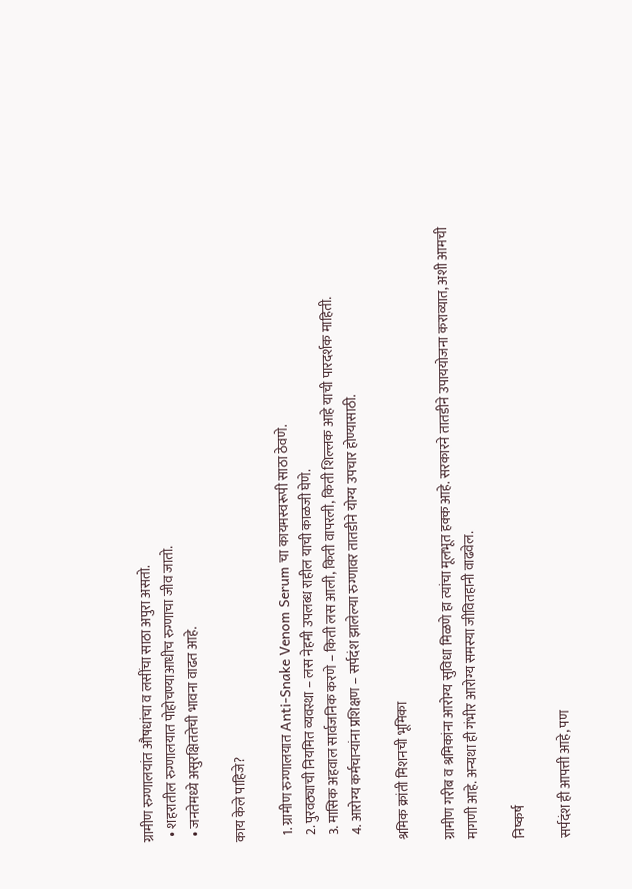ग्रामीण रुग्णालयांत औषधांचा व लसींचा साठा अपुरा असतो.
  • शहरातील रुग्णालयात पोहोचण्याआधीच रुग्णाचा जीव जातो.
  • जनतेमध्ये असुरक्षिततेची भावना वाढत आहे.

काय केले पाहिजे?

  1. ग्रामीण रुग्णालयात Anti-Snake Venom Serum चा कायमस्वरूपी साठा ठेवणे.
  2. पुरवठ्याची नियमित व्यवस्था – लस नेहमी उपलब्ध राहील याची काळजी घेणे.
  3. मासिक अहवाल सार्वजनिक करणे – किती लस आली, किती वापरली, किती शिल्लक आहे याची पारदर्शक माहिती.
  4. आरोग्य कर्मचाऱ्यांना प्रशिक्षण – सर्पदंश झालेल्या रुग्णावर तातडीने योग्य उपचार होण्यासाठी.

श्रमिक क्रांती मिशनची भूमिका

ग्रामीण गरीब व श्रमिकांना आरोग्य सुविधा मिळणे हा त्यांचा मूलभूत हक्क आहे. सरकारने तातडीने उपाययोजना कराव्यात, अशी आमची मागणी आहे. अन्यथा ही गंभीर आरोग्य समस्या जीवितहानी वाढवेल.

निष्कर्ष

सर्पदंश ही आपत्ती आहे, पण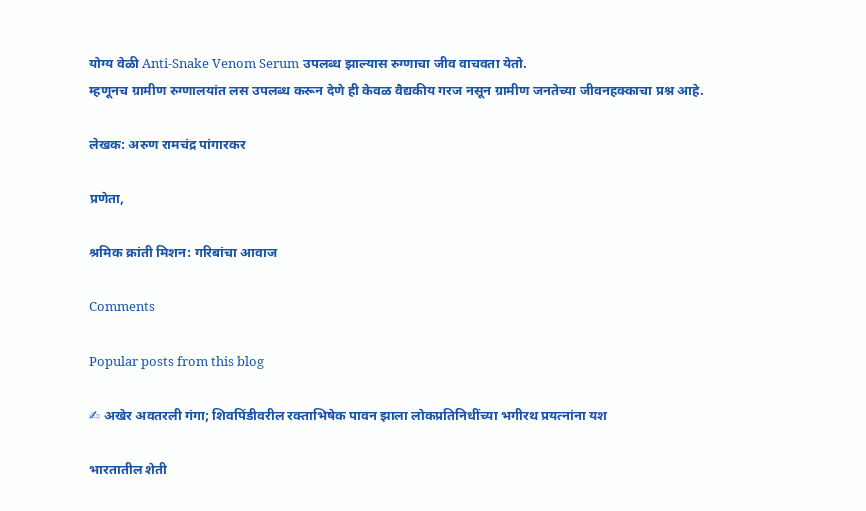योग्य वेळी Anti-Snake Venom Serum उपलब्ध झाल्यास रुग्णाचा जीव वाचवता येतो.
म्हणूनच ग्रामीण रुग्णालयांत लस उपलब्ध करून देणे ही केवळ वैद्यकीय गरज नसून ग्रामीण जनतेच्या जीवनहक्काचा प्रश्न आहे.

लेखक: अरुण रामचंद्र पांगारकर

प्रणेता,

श्रमिक क्रांती मिशन: गरिबांचा आवाज

Comments

Popular posts from this blog

✍ अखेर अवतरली गंगा; शिवपिंडीवरील रक्ताभिषेक पावन झाला लोकप्रतिनिधींच्या भगीरथ प्रयत्नांना यश

भारतातील शेती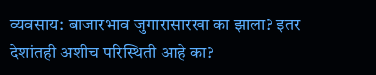व्यवसाय: बाजारभाव जुगारासारखा का झाला? इतर देशांतही अशीच परिस्थिती आहे का?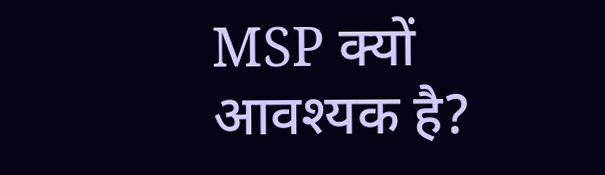MSP क्यों आवश्यक है?